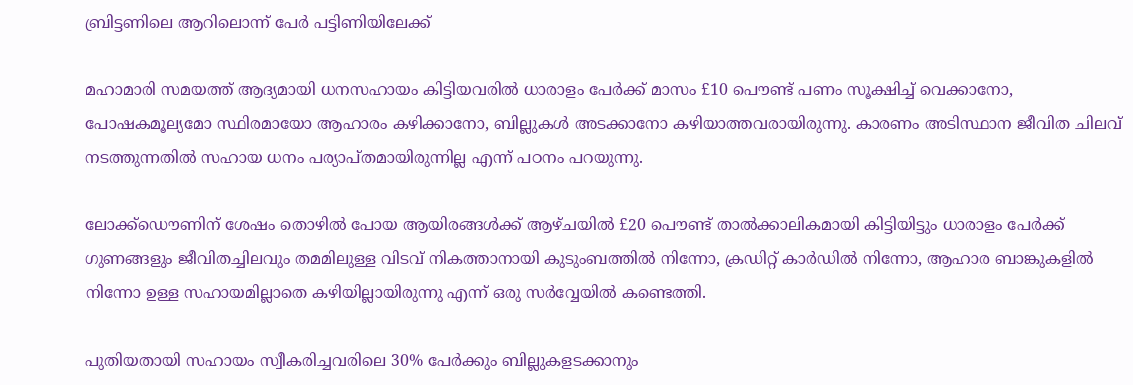ബ്രിട്ടണിലെ ആറിലൊന്ന് പേര്‍ പട്ടിണിയിലേക്ക്

മഹാമാരി സമയത്ത് ആദ്യമായി ധനസഹായം കിട്ടിയവരില്‍ ധാരാളം പേര്‍ക്ക് മാസം £10 പൌണ്ട് പണം സൂക്ഷിച്ച് വെക്കാനോ, പോഷകമൂല്യമോ സ്ഥിരമായോ ആഹാരം കഴിക്കാനോ, ബില്ലുകള്‍ അടക്കാനോ കഴിയാത്തവരായിരുന്നു. കാരണം അടിസ്ഥാന ജീവിത ചിലവ് നടത്തുന്നതില്‍ സഹായ ധനം പര്യാപ്തമായിരുന്നില്ല എന്ന് പഠനം പറയുന്നു.

ലോക്ക്ഡൌണിന് ശേഷം തൊഴില്‍ പോയ ആയിരങ്ങള്‍ക്ക് ആഴ്ചയില്‍ £20 പൌണ്ട് താല്‍ക്കാലികമായി കിട്ടിയിട്ടും ധാരാളം പേര്‍ക്ക് ഗുണങ്ങളും ജീവിതച്ചിലവും തമമിലുള്ള വിടവ് നികത്താനായി കുടുംബത്തില്‍ നിന്നോ, ക്രഡിറ്റ് കാര്‍ഡില്‍ നിന്നോ, ആഹാര ബാങ്കുകളില്‍ നിന്നോ ഉള്ള സഹായമില്ലാതെ കഴിയില്ലായിരുന്നു എന്ന് ഒരു സര്‍വ്വേയില്‍ കണ്ടെത്തി.

പുതിയതായി സഹായം സ്വീകരിച്ചവരിലെ 30% പേര്‍ക്കും ബില്ലുകളടക്കാനും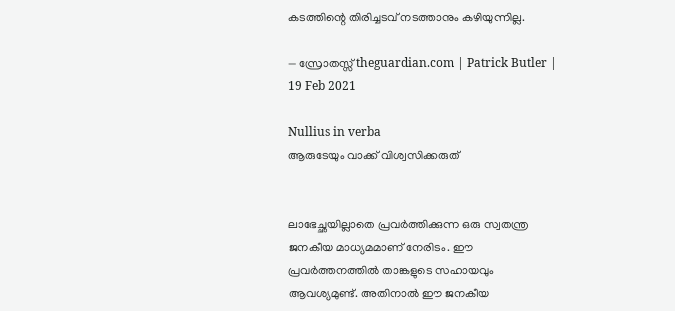കടത്തിന്റെ തിരിച്ചടവ് നടത്താനും കഴിയുന്നില്ല.

— സ്രോതസ്സ് theguardian.com | Patrick Butler | 19 Feb 2021

Nullius in verba
ആരുടേയും വാക്ക് വിശ്വസിക്കരുത്


ലാഭേച്ഛയില്ലാതെ പ്രവര്‍ത്തിക്കുന്ന ഒരു സ്വതന്ത്ര ജനകീയ മാധ്യമമാണ് നേരിടം. ഈ പ്രവര്‍ത്തനത്തില്‍ താങ്കളുടെ സഹായവും ആവശ്യമുണ്ട്. അതിനാല്‍ ഈ ജനകീയ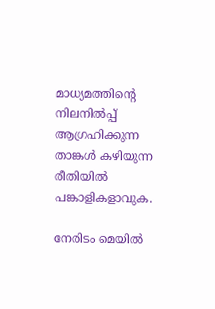മാധ്യമത്തിന്റെ നിലനില്‍പ്പ് ആഗ്രഹിക്കുന്ന താങ്കള്‍ കഴിയുന്ന രീതിയില്‍ പങ്കാളികളാവുക.

നേരിടം മെയില്‍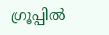ഗ്രൂപ്പില്‍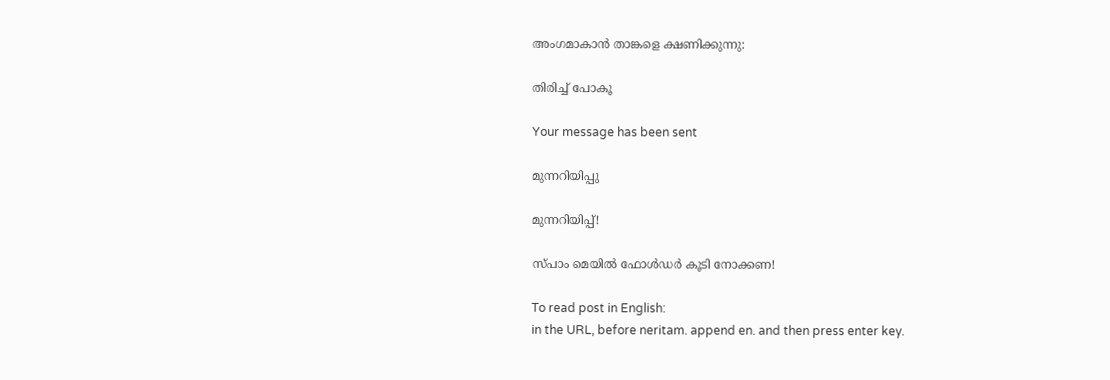അംഗമാകാന്‍ താങ്കളെ ക്ഷണിക്കുന്നു:

തിരിച്ച് പോകൂ

Your message has been sent

മുന്നറിയിപ്പു

മുന്നറിയിപ്പ്!

സ്പാം മെയില്‍ ഫോള്‍ഡര്‍ കൂടി നോക്കണ!

To read post in English:
in the URL, before neritam. append en. and then press enter key.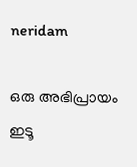neridam

ഒരു അഭിപ്രായം ഇടൂ